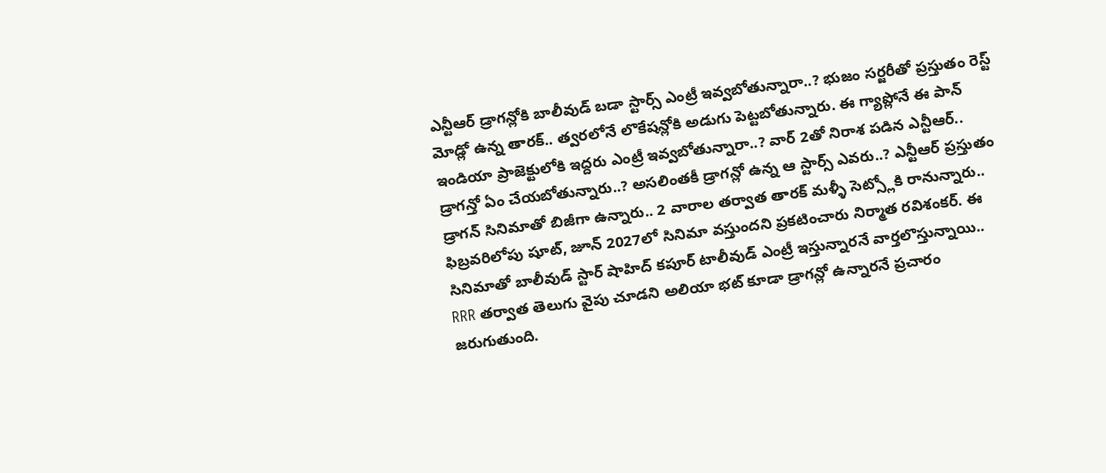ఎన్టీఆర్ డ్రాగన్లోకి బాలీవుడ్ బడా స్టార్స్ ఎంట్రీ ఇవ్వబోతున్నారా..? భుజం సర్జరీతో ప్రస్తుతం రెస్ట్ మోడ్లో ఉన్న తారక్.. త్వరలోనే లొకేషన్లోకి అడుగు పెట్టబోతున్నారు. ఈ గ్యాప్లోనే ఈ పాన్ ఇండియా ప్రాజెక్టులోకి ఇద్దరు ఎంట్రీ ఇవ్వబోతున్నారా..? వార్ 2తో నిరాశ పడిన ఎన్టీఆర్.. డ్రాగన్తో ఏం చేయబోతున్నారు..? అసలింతకీ డ్రాగన్లో ఉన్న ఆ స్టార్స్ ఎవరు..? ఎన్టీఆర్ ప్రస్తుతం డ్రాగన్ సినిమాతో బిజీగా ఉన్నారు.. 2 వారాల తర్వాత తారక్ మళ్ళీ సెట్స్లోకి రానున్నారు.. ఫిబ్రవరిలోపు షూట్, జూన్ 2027లో సినిమా వస్తుందని ప్రకటించారు నిర్మాత రవిశంకర్. ఈ సినిమాతో బాలీవుడ్ స్టార్ షాహిద్ కపూర్ టాలీవుడ్ ఎంట్రీ ఇస్తున్నారనే వార్తలొస్తున్నాయి.. RRR తర్వాత తెలుగు వైపు చూడని అలియా భట్ కూడా డ్రాగన్లో ఉన్నారనే ప్రచారం జరుగుతుంది.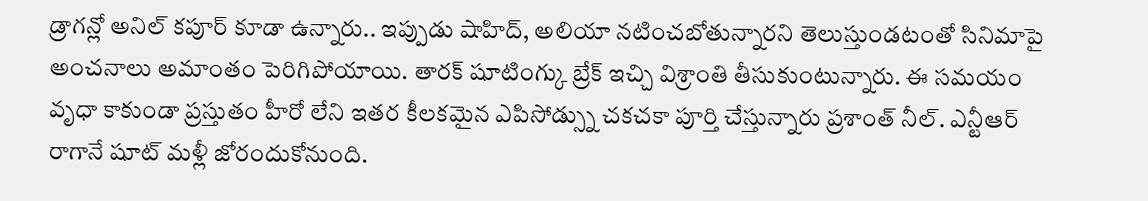డ్రాగన్లో అనిల్ కపూర్ కూడా ఉన్నారు.. ఇప్పుడు షాహిద్, అలియా నటించబోతున్నారని తెలుస్తుండటంతో సినిమాపై అంచనాలు అమాంతం పెరిగిపోయాయి. తారక్ షూటింగ్కు బ్రేక్ ఇచ్చి విశ్రాంతి తీసుకుంటున్నారు. ఈ సమయం వృధా కాకుండా ప్రస్తుతం హీరో లేని ఇతర కీలకమైన ఎపిసోడ్స్ను చకచకా పూర్తి చేస్తున్నారు ప్రశాంత్ నీల్. ఎన్టీఆర్ రాగానే షూట్ మళ్లీ జోరందుకోనుంది.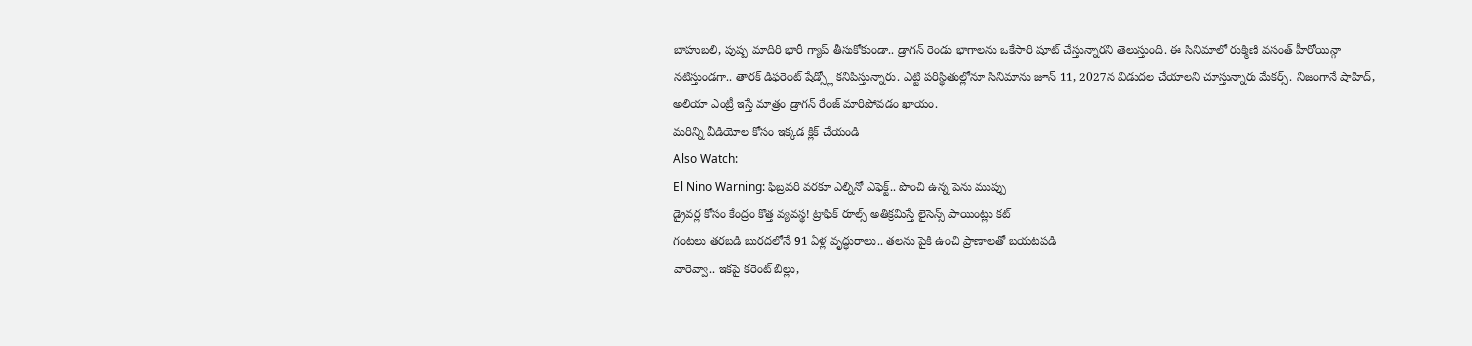బాహుబలి, పుష్ప మాదిరి భారీ గ్యాప్ తీసుకోకుండా.. డ్రాగన్ రెండు భాగాలను ఒకేసారి షూట్ చేస్తున్నారని తెలుస్తుంది. ఈ సినిమాలో రుక్మిణి వసంత్ హీరోయిన్గా నటిస్తుండగా.. తారక్ డిఫరెంట్ షేడ్స్లో కనిపిస్తున్నారు. ఎట్టి పరిస్థితుల్లోనూ సినిమాను జూన్ 11, 2027న విడుదల చేయాలని చూస్తున్నారు మేకర్స్. నిజంగానే షాహిద్, అలియా ఎంట్రీ ఇస్తే మాత్రం డ్రాగన్ రేంజ్ మారిపోవడం ఖాయం.
మరిన్ని వీడియోల కోసం ఇక్కడ క్లిక్ చేయండి
Also Watch:
El Nino Warning: ఫిబ్రవరి వరకూ ఎల్నినో ఎఫెక్ట్.. పొంచి ఉన్న పెను ముప్పు
డ్రైవర్ల కోసం కేంద్రం కొత్త వ్యవస్థ! ట్రాఫిక్ రూల్స్ అతిక్రమిస్తే లైసెన్స్ పాయింట్లు కట్
గంటలు తరబడి బురదలోనే 91 ఏళ్ల వృద్ధురాలు.. తలను పైకి ఉంచి ప్రాణాలతో బయటపడి
వారెవ్వా.. ఇకపై కరెంట్ బిల్లు,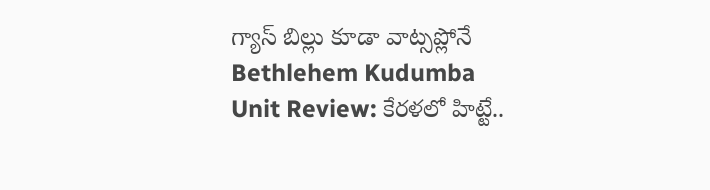గ్యాస్ బిల్లు కూడా వాట్సప్లోనే
Bethlehem Kudumba Unit Review: కేరళలో హిట్టే..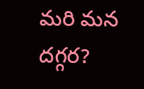మరి మన దగ్గర?